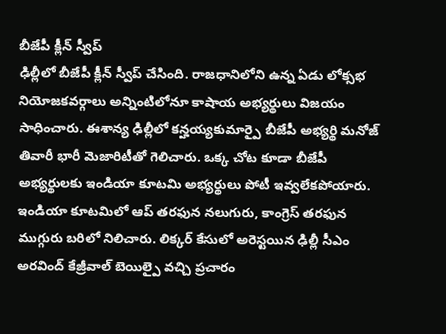బీజేపీ క్లీన్ స్వీప్
ఢిల్లీలో బీజేపీ క్లీన్ స్వీప్ చేసింది. రాజధానిలోని ఉన్న ఏడు లోక్సభ నియోజకవర్గాలు అన్నింటిలోనూ కాషాయ అభ్యర్థులు విజయం సాధించారు. ఈశాన్య ఢిల్లీలో కన్హయ్యకుమార్పై బీజేపీ అభ్యర్థి మనోజ్ తివారీ భారీ మెజారిటీతో గెలిచారు. ఒక్క చోట కూడా బీజేపీ అభ్యర్థులకు ఇండియా కూటమి అభ్యర్థులు పోటీ ఇవ్వలేకపోయారు. ఇండియా కూటమిలో ఆప్ తరఫున నలుగురు, కాంగ్రెస్ తరఫున ముగ్గురు బరిలో నిలిచారు. లిక్కర్ కేసులో అరెస్టయిన ఢిల్లీ సీఎం అరవింద్ కేజ్రీవాల్ బెయిల్పై వచ్చి ప్రచారం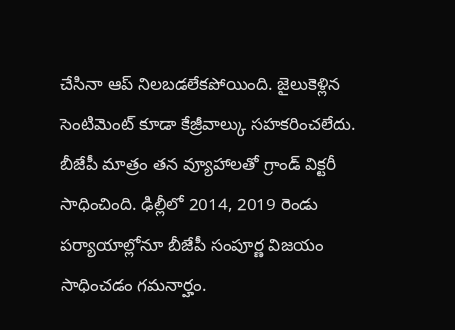చేసినా ఆప్ నిలబడలేకపోయింది. జైలుకెళ్లిన సెంటిమెంట్ కూడా కేజ్రీవాల్కు సహకరించలేదు. బీజేపీ మాత్రం తన వ్యూహాలతో గ్రాండ్ విక్టరీ సాధించింది. ఢిల్లీలో 2014, 2019 రెండు పర్యాయాల్లోనూ బీజేపీ సంపూర్ణ విజయం సాధించడం గమనార్హం.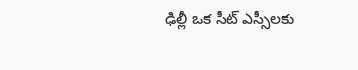ఢిల్లీ ఒక సీట్ ఎస్సీలకు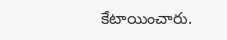కేటాయించారు.